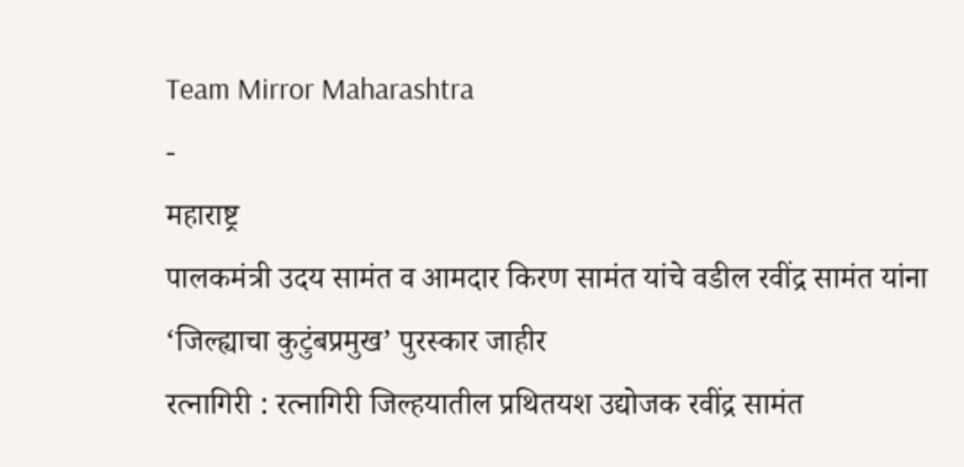Team Mirror Maharashtra
-
महाराष्ट्र
पालकमंत्री उदय सामंत व आमदार किरण सामंत यांचे वडील रवींद्र सामंत यांना ‘जिल्ह्याचा कुटुंबप्रमुख’ पुरस्कार जाहीर
रत्नागिरी : रत्नागिरी जिल्हयातील प्रथितयश उद्योजक रवींद्र सामंत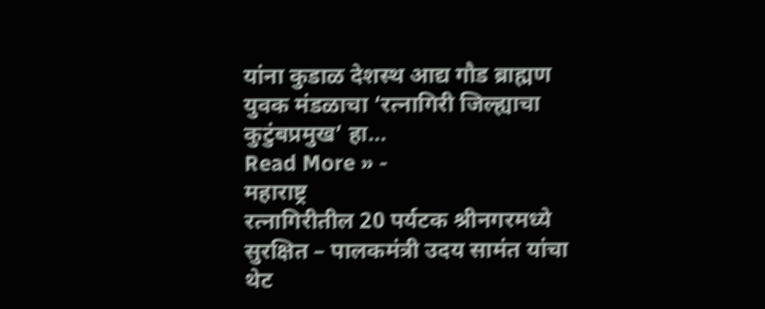यांना कुडाळ देशस्थ आद्य गौड ब्राह्मण युवक मंडळाचा ‘रत्नागिरी जिल्ह्याचा कुटुंबप्रमुख’ हा…
Read More » -
महाराष्ट्र
रत्नागिरीतील 20 पर्यटक श्रीनगरमध्ये सुरक्षित – पालकमंत्री उदय सामंत यांचा थेट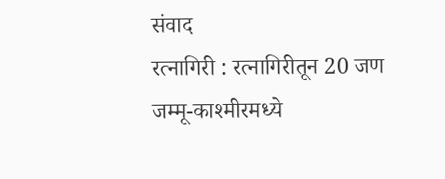संवाद
रत्नागिरी : रत्नागिरीतून 20 जण जम्मू-काश्मीरमध्ये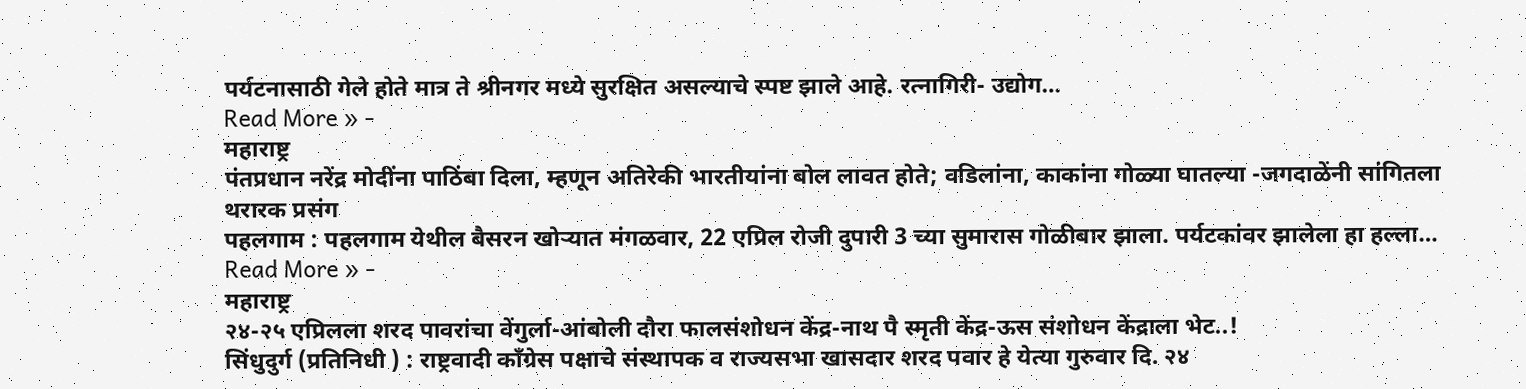पर्यटनासाठी गेले होते मात्र ते श्रीनगर मध्ये सुरक्षित असल्याचे स्पष्ट झाले आहे. रत्नागिरी- उद्योग…
Read More » -
महाराष्ट्र
पंतप्रधान नरेंद्र मोदींना पाठिंबा दिला, म्हणून अतिरेकी भारतीयांना बोल लावत होते; वडिलांना, काकांना गोळ्या घातल्या -जगदाळेंनी सांगितला थरारक प्रसंग
पहलगाम : पहलगाम येथील बैसरन खोऱ्यात मंगळवार, 22 एप्रिल रोजी दुपारी 3 च्या सुमारास गोळीबार झाला. पर्यटकांवर झालेला हा हल्ला…
Read More » -
महाराष्ट्र
२४-२५ एप्रिलला शरद पावरांचा वेंगुर्ला-आंबोली दौरा फालसंशोधन केंद्र-नाथ पै स्मृती केंद्र-ऊस संशोधन केंद्राला भेट..!
सिंधुदुर्ग (प्रतिनिधी ) : राष्ट्रवादी काँग्रेस पक्षाचे संस्थापक व राज्यसभा खासदार शरद पवार हे येत्या गुरुवार दि. २४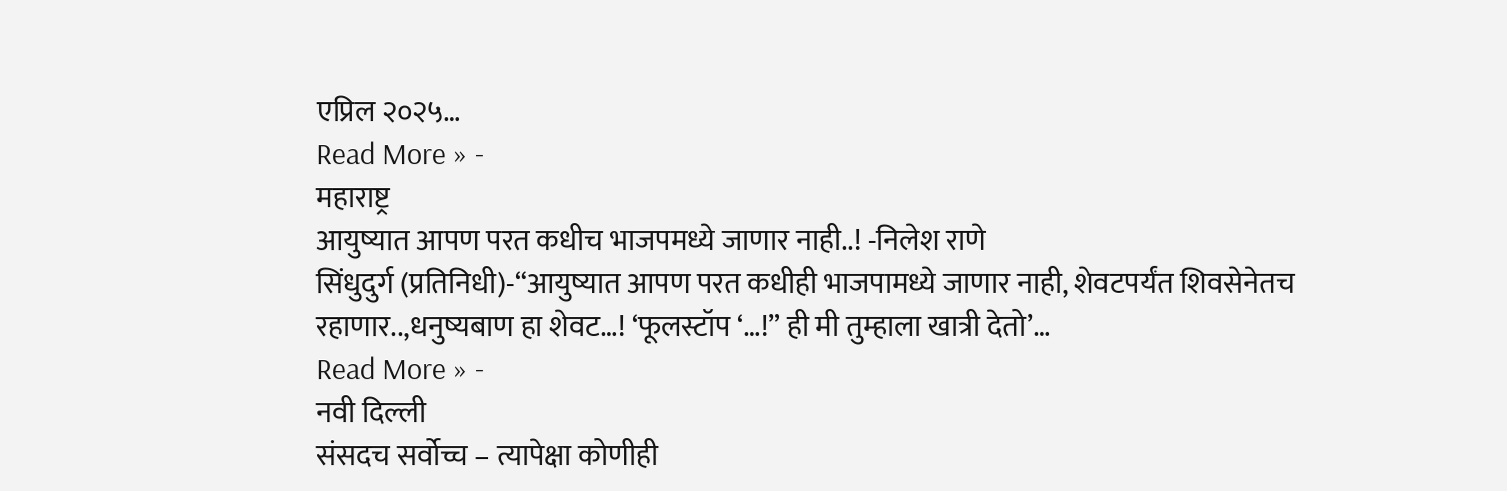एप्रिल २०२५…
Read More » -
महाराष्ट्र
आयुष्यात आपण परत कधीच भाजपमध्ये जाणार नाही..! -निलेश राणे
सिंधुदुर्ग (प्रतिनिधी)-“आयुष्यात आपण परत कधीही भाजपामध्ये जाणार नाही, शेवटपर्यंत शिवसेनेतच रहाणार..,धनुष्यबाण हा शेवट…! ‘फूलस्टॉप ‘…!” ही मी तुम्हाला खात्री देतो’…
Read More » -
नवी दिल्ली
संसदच सर्वोच्च – त्यापेक्षा कोणीही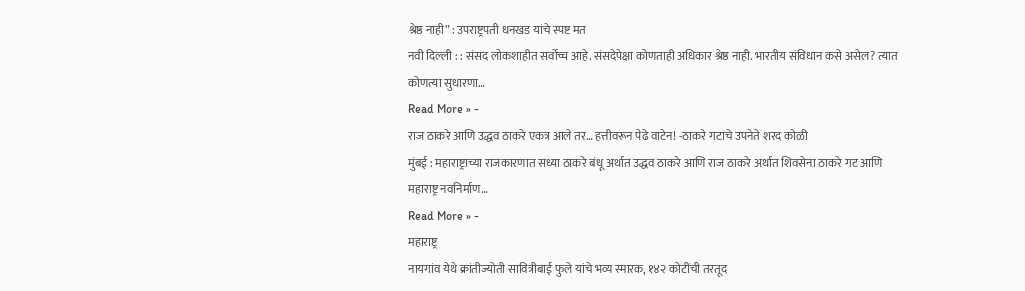श्रेष्ठ नाही” : उपराष्ट्रपती धनखड यांचे स्पष्ट मत
नवी दिल्ली : : संसद लोकशाहीत सर्वोच्च आहे. संसदेपेक्षा कोणताही अधिकार श्रेष्ठ नाही. भारतीय संविधान कसे असेल? त्यात कोणत्या सुधारणा…
Read More » -
राज ठाकरे आणि उद्धव ठाकरे एकत्र आले तर… हत्तीवरून पेढे वाटेन! -ठाकरे गटाचे उपनेते शरद कोळी
मुंबई : महाराष्ट्राच्या राजकारणात सध्या ठाकरे बंधू अर्थात उद्धव ठाकरे आणि राज ठाकरे अर्थात शिवसेना ठाकरे गट आणि महाराष्ट्र नवनिर्माण…
Read More » -
महाराष्ट्र
नायगांव येथे क्रांतीज्योती सावित्रीबाई फुले यांचे भव्य स्मारक, १४२ कोटींची तरतूद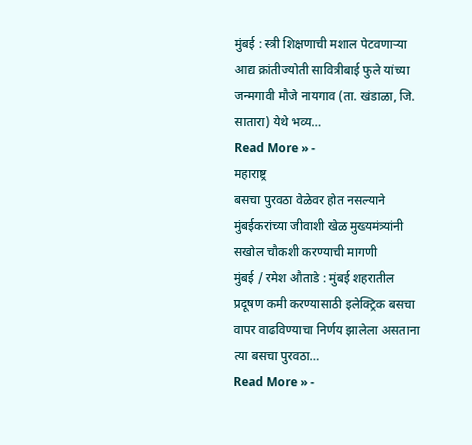मुंबई : स्त्री शिक्षणाची मशाल पेटवणाऱ्या आद्य क्रांतीज्योती सावित्रीबाई फुले यांच्या जन्मगावी मौजे नायगाव (ता. खंडाळा, जि. सातारा) येथे भव्य…
Read More » -
महाराष्ट्र
बसचा पुरवठा वेळेवर होत नसल्याने मुंबईकरांच्या जीवाशी खेळ मुख्यमंत्र्यांनी सखोल चौकशी करण्याची मागणी
मुंबई / रमेश औताडे : मुंबई शहरातील प्रदूषण कमी करण्यासाठी इलेक्ट्रिक बसचा वापर वाढविण्याचा निर्णय झालेला असताना त्या बसचा पुरवठा…
Read More » -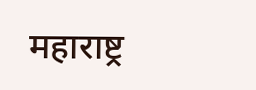महाराष्ट्र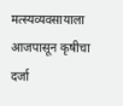मत्स्यव्यवसायाला आजपासून कृषीचा दर्जा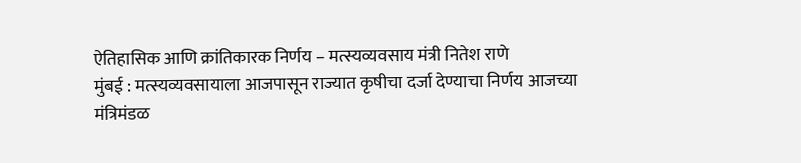ऐतिहासिक आणि क्रांतिकारक निर्णय – मत्स्यव्यवसाय मंत्री नितेश राणे
मुंबई : मत्स्यव्यवसायाला आजपासून राज्यात कृषीचा दर्जा देण्याचा निर्णय आजच्या मंत्रिमंडळ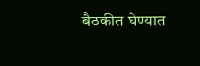बैठकीत घेण्यात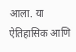आला. या ऐतिहासिक आणि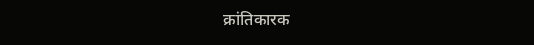क्रांतिकारक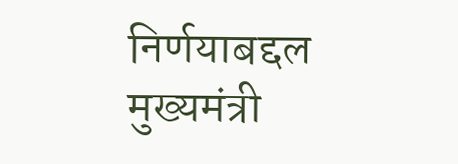निर्णयाबद्दल मुख्यमंत्री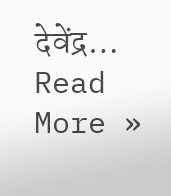देवेंद्र…
Read More »